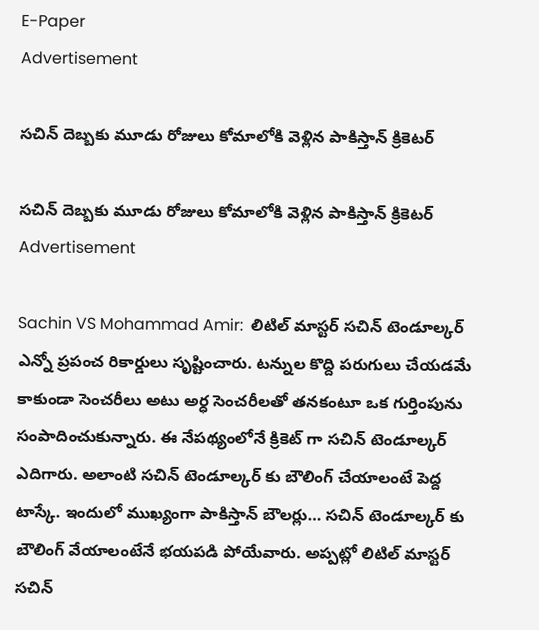E-Paper
Advertisement

సచిన్ దెబ్బకు మూడు రోజులు కోమాలోకి వెళ్లిన పాకిస్తాన్ క్రికెటర్

సచిన్ దెబ్బకు మూడు రోజులు కోమాలోకి వెళ్లిన పాకిస్తాన్ క్రికెటర్
Advertisement

Sachin VS Mohammad Amir:  లిటిల్ మాస్టర్ సచిన్ టెండూల్కర్ ఎన్నో ప్రపంచ రికార్డులు సృష్టించారు. టన్నుల కొద్ది పరుగులు చేయడమే కాకుండా సెంచరీలు అటు అర్ధ సెంచరీలతో తనకంటూ ఒక గుర్తింపును సంపాదించుకున్నారు. ఈ నేపథ్యంలోనే క్రికెట్ గా సచిన్ టెండూల్కర్ ఎదిగారు. అలాంటి సచిన్ టెండూల్కర్ కు బౌలింగ్ చేయాలంటే పెద్ద టాస్కే. ఇందులో ముఖ్యంగా పాకిస్తాన్ బౌలర్లు… సచిన్ టెండూల్కర్ కు బౌలింగ్ వేయాలంటేనే భయపడి పోయేవారు. అప్పట్లో లిటిల్ మాస్టర్ సచిన్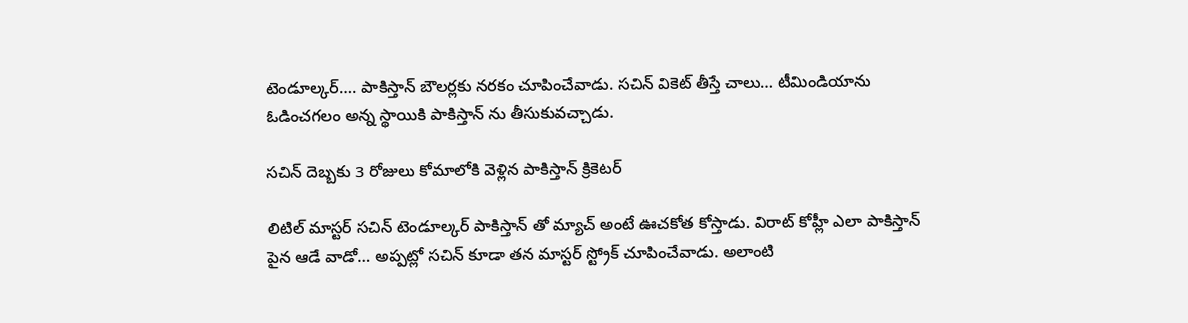టెండూల్కర్…. పాకిస్తాన్ బౌలర్లకు నరకం చూపించేవాడు. సచిన్ వికెట్ తీస్తే చాలు… టీమిండియాను ఓడించగలం అన్న స్థాయికి పాకిస్తాన్ ను తీసుకువచ్చాడు.

సచిన్ దెబ్బకు 3 రోజులు కోమాలోకి వెళ్లిన పాకిస్తాన్ క్రికెటర్

లిటిల్ మాస్టర్ సచిన్ టెండూల్కర్ పాకిస్తాన్ తో మ్యాచ్ అంటే ఊచకోత కోస్తాడు. విరాట్ కోహ్లీ ఎలా పాకిస్తాన్ పైన ఆడే వాడో… అప్పట్లో సచిన్ కూడా తన మాస్టర్ స్ట్రోక్ చూపించేవాడు. అలాంటి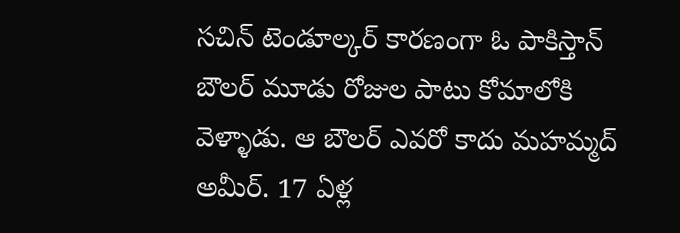సచిన్ టెండూల్కర్ కారణంగా ఓ పాకిస్తాన్ బౌలర్ మూడు రోజుల పాటు కోమాలోకి వెళ్ళాడు. ఆ బౌలర్ ఎవరో కాదు మహమ్మద్ అమీర్. 17 ఏళ్ల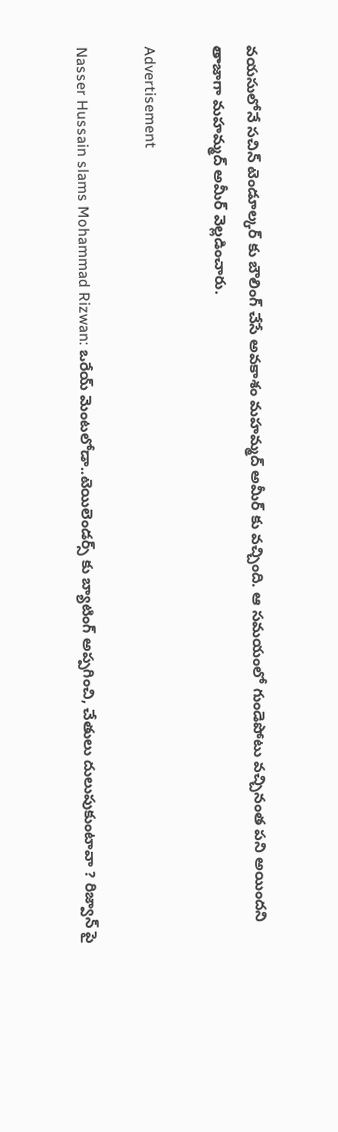వయసులోనే సచిన్ టెండూల్కర్ కు బౌలింగ్ చేసే అవకాశం మహమ్మద్ అమీర్ కు వచ్చింది. ఆ సమయంలో గుండెపోటు వచ్చినంత పని అయిందని తాజాగా మహమ్మద్ అమీర్ వెల్లడించారు.

Advertisement

Nasser Hussain slams Mohammad Rizwan: ఒరేయ్ మెంట‌లోడా..టెయిలెండర్స్ కు బ్యాటింగ్ అప్ప‌గించి, చేతులు దులుపుకుంటావా ? రిజ్వాన్ పై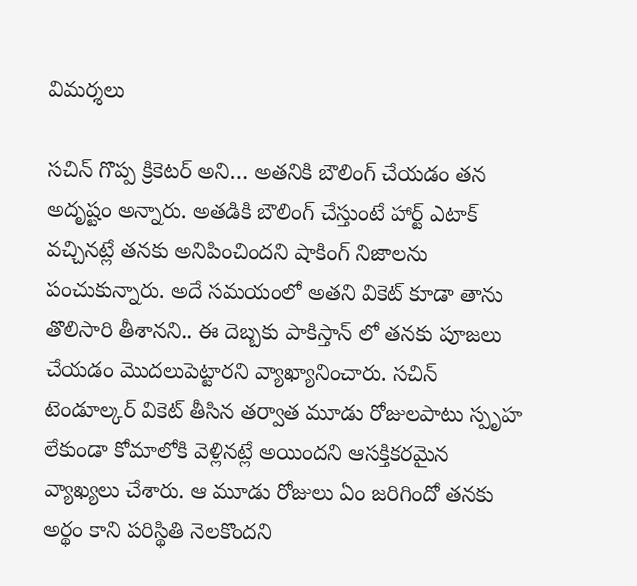విమ‌ర్శ‌లు

సచిన్ గొప్ప క్రికెటర్ అని… అతనికి బౌలింగ్ చేయడం తన అదృష్టం అన్నారు. అతడికి బౌలింగ్ చేస్తుంటే హార్ట్ ఎటాక్ వచ్చినట్లే తనకు అనిపించిందని షాకింగ్ నిజాలను పంచుకున్నారు. అదే సమయంలో అతని వికెట్ కూడా తాను తొలిసారి తీశానని.. ఈ దెబ్బకు పాకిస్తాన్ లో తనకు పూజలు చేయడం మొదలుపెట్టారని వ్యాఖ్యానించారు. సచిన్ టెండూల్కర్ వికెట్ తీసిన తర్వాత మూడు రోజులపాటు స్పృహ లేకుండా కోమాలోకి వెళ్లినట్లే అయిందని ఆసక్తికరమైన వ్యాఖ్యలు చేశారు. ఆ మూడు రోజులు ఏం జరిగిందో తనకు అర్థం కాని పరిస్థితి నెలకొందని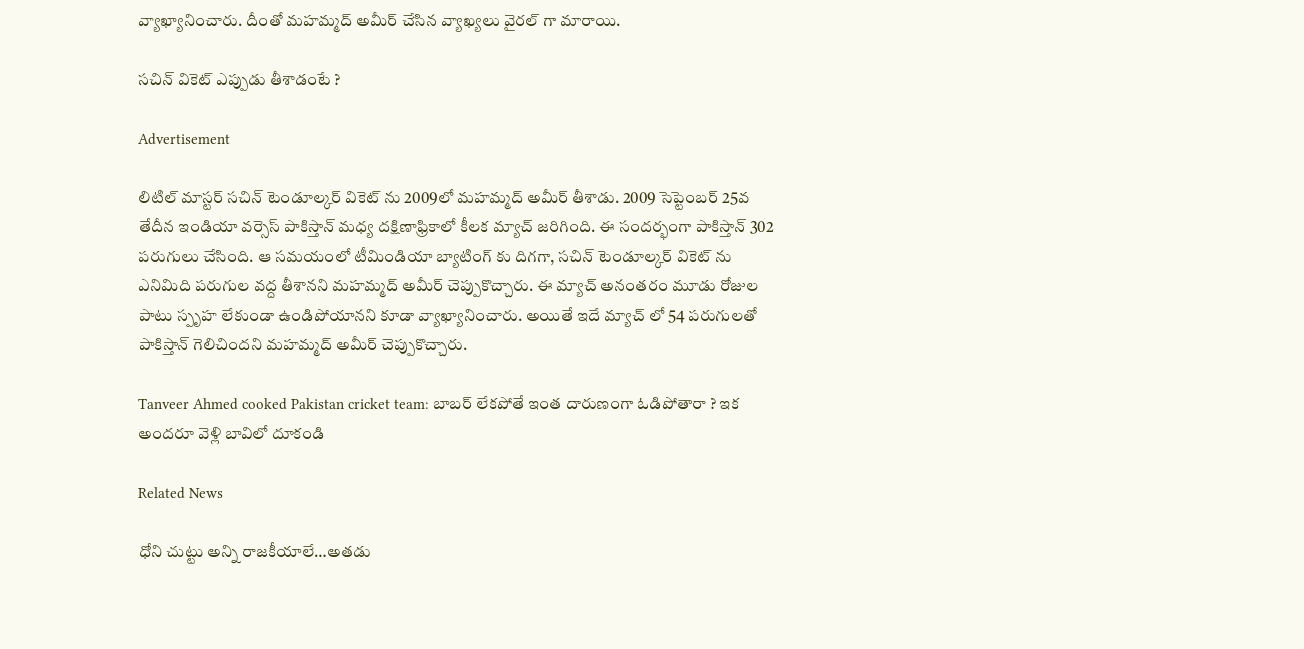వ్యాఖ్యానించారు. దీంతో మహమ్మద్ అమీర్ చేసిన వ్యాఖ్యలు వైరల్ గా మారాయి.

సచిన్ వికెట్ ఎప్పుడు తీశాడంటే ?

Advertisement

లిటిల్ మాస్టర్ సచిన్ టెండూల్కర్ వికెట్ ను 2009లో మహమ్మద్ అమీర్ తీశాడు. 2009 సెప్టెంబర్ 25వ తేదీన ఇండియా వర్సెస్ పాకిస్తాన్ మధ్య దక్షిణాఫ్రికాలో కీలక మ్యాచ్ జరిగింది. ఈ సందర్భంగా పాకిస్తాన్ 302 పరుగులు చేసింది. ఆ సమయంలో టీమిండియా బ్యాటింగ్ కు దిగగా, సచిన్ టెండూల్కర్ వికెట్ ను ఎనిమిది పరుగుల వద్ద తీశానని మహమ్మద్ అమీర్ చెప్పుకొచ్చారు. ఈ మ్యాచ్ అనంతరం మూడు రోజుల పాటు స్పృహ లేకుండా ఉండిపోయానని కూడా వ్యాఖ్యానించారు. అయితే ఇదే మ్యాచ్ లో 54 పరుగులతో పాకిస్తాన్ గెలిచిందని మహమ్మద్ అమీర్ చెప్పుకొచ్చారు.

Tanveer Ahmed cooked Pakistan cricket team: బాబ‌ర్ లేక‌పోతే ఇంత దారుణంగా ఓడిపోతారా ? ఇక అంద‌రూ వెళ్లి బావిలో దూకండి

Related News

ధోని చుట్టు అన్ని రాజ‌కీయాలే…అత‌డు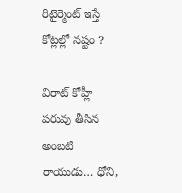రిటైర్మెంట్ ఇస్తే కోట్ల‌ల్లో న‌ష్టం ?

విరాట్ కోహ్లీ పరువు తీసిన అంబటి రాయుడు… ధోని,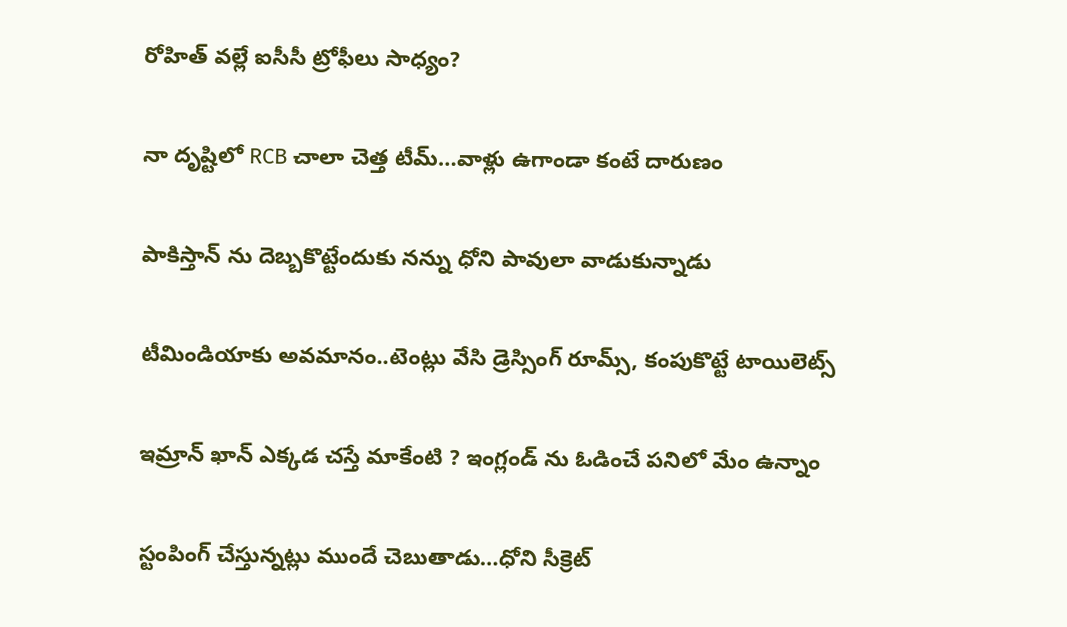రోహిత్ వల్లే ఐసీసీ ట్రోఫీలు సాధ్యం?

నా దృష్టిలో RCB చాలా చెత్త టీమ్…వాళ్లు ఉగాండా కంటే దారుణం

పాకిస్తాన్ ను దెబ్బ‌కొట్టేందుకు నన్ను ధోని పావులా వాడుకున్నాడు

టీమిండియాకు అవ‌మానం..టెంట్లు వేసి డ్రెస్సింగ్ రూమ్స్‌, కంపుకొట్టే టాయిలెట్స్‌

ఇమ్రాన్ ఖాన్ ఎక్క‌డ చ‌స్తే మాకేంటి ? ఇంగ్లండ్ ను ఓడించే ప‌నిలో మేం ఉన్నాం

స్టంపింగ్ చేస్తున్న‌ట్లు ముందే చెబుతాడు…ధోని సీక్రెట్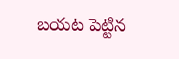బ‌య‌ట పెట్టిన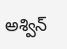అశ్విన్‌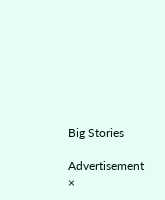Big Stories

Advertisement
×